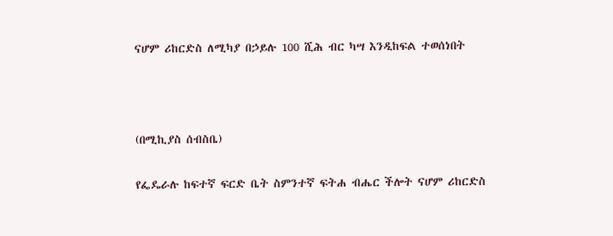ናሆም ሪከርድስ ለሚካያ በኃይሉ 100 ሺሕ ብር ካሣ እንዲከፍል ተወሰነበት



(በሚኪያስ ሰብስቤ)

የፌዴራሉ ከፍተኛ ፍርድ ቤት ስምንተኛ ፍትሐ ብሔር ችሎት ናሆም ሪከርድስ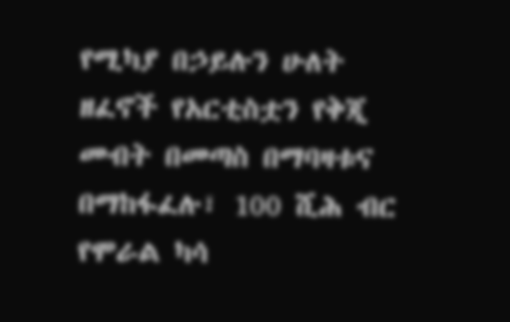የሚካያ በኃይሉን ሁለት ዘፈኖች የአርቲስቷን የቅጂ መብት በመጣስ በማባዛቱና በማከፋፈሉ፣ 100 ሺሕ ብር የሞራል ካሳ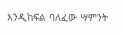እንዲከፍል ባለፈው ሣምንት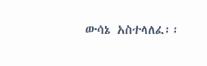ውሳኔ አስተላለፈ፡፡